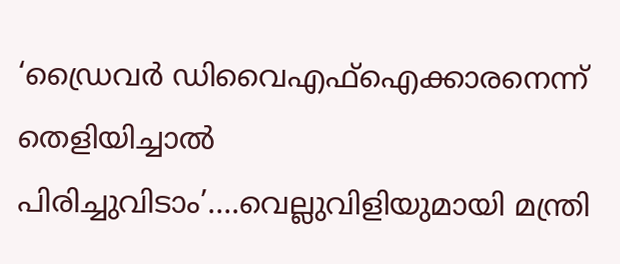‘ഡ്രൈവർ ഡിവൈഎഫ്ഐക്കാരനെന്ന് തെളിയിച്ചാൽ പിരിച്ചുവിടാം’….വെല്ലുവിളിയുമായി മന്ത്രി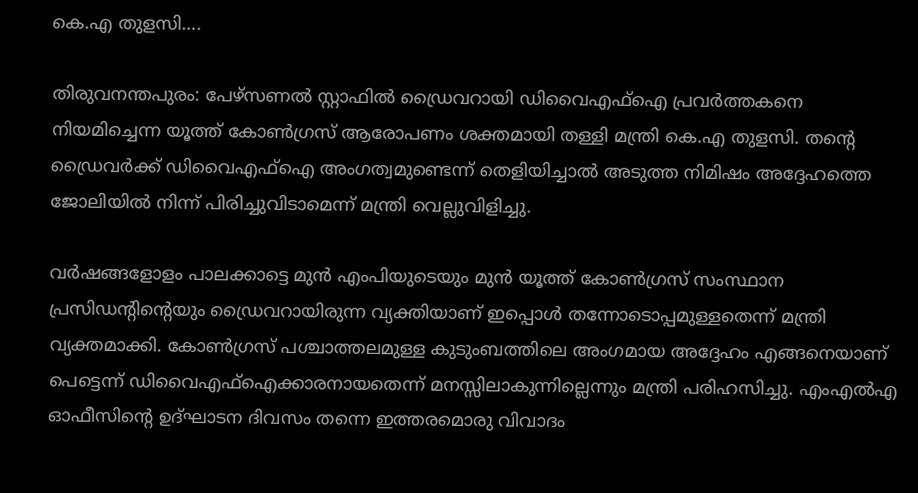കെ.എ തുളസി….

തിരുവനന്തപുരം: പേഴ്സണൽ സ്റ്റാഫിൽ ഡ്രൈവറായി ഡിവൈഎഫ്ഐ പ്രവർത്തകനെ നിയമിച്ചെന്ന യൂത്ത് കോൺഗ്രസ് ആരോപണം ശക്തമായി തള്ളി മന്ത്രി കെ.എ തുളസി. തന്റെ ഡ്രൈവർക്ക് ഡിവൈഎഫ്ഐ അംഗത്വമുണ്ടെന്ന് തെളിയിച്ചാൽ അടുത്ത നിമിഷം അദ്ദേഹത്തെ ജോലിയിൽ നിന്ന് പിരിച്ചുവിടാമെന്ന് മന്ത്രി വെല്ലുവിളിച്ചു.

വർഷങ്ങളോളം പാലക്കാട്ടെ മുൻ എംപിയുടെയും മുൻ യൂത്ത് കോൺഗ്രസ് സംസ്ഥാന പ്രസിഡന്റിന്റെയും ഡ്രൈവറായിരുന്ന വ്യക്തിയാണ് ഇപ്പൊൾ തന്നോടൊപ്പമുള്ളതെന്ന് മന്ത്രി വ്യക്തമാക്കി. കോൺഗ്രസ് പശ്ചാത്തലമുള്ള കുടുംബത്തിലെ അംഗമായ അദ്ദേഹം എങ്ങനെയാണ് പെട്ടെന്ന് ഡിവൈഎഫ്ഐക്കാരനായതെന്ന് മനസ്സിലാകുന്നില്ലെന്നും മന്ത്രി പരിഹസിച്ചു. എംഎൽഎ ഓഫീസിന്റെ ഉദ്ഘാടന ദിവസം തന്നെ ഇത്തരമൊരു വിവാദം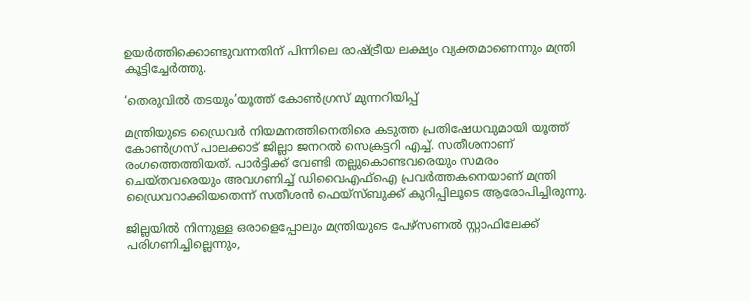ഉയർത്തിക്കൊണ്ടുവന്നതിന് പിന്നിലെ രാഷ്ട്രീയ ലക്ഷ്യം വ്യക്തമാണെന്നും മന്ത്രി കൂട്ടിച്ചേർത്തു.

‘തെരുവിൽ തടയും’യൂത്ത് കോൺഗ്രസ് മുന്നറിയിപ്പ്

മന്ത്രിയുടെ ഡ്രൈവർ നിയമനത്തിനെതിരെ കടുത്ത പ്രതിഷേധവുമായി യൂത്ത് കോൺഗ്രസ് പാലക്കാട് ജില്ലാ ജനറൽ സെക്രട്ടറി എച്ച്. സതീശനാണ് രംഗത്തെത്തിയത്. പാർട്ടിക്ക് വേണ്ടി തല്ലുകൊണ്ടവരെയും സമരം ചെയ്തവരെയും അവഗണിച്ച് ഡിവൈഎഫ്ഐ പ്രവർത്തകനെയാണ് മന്ത്രി ഡ്രൈവറാക്കിയതെന്ന് സതീശൻ ഫെയ്സ്ബുക്ക് കുറിപ്പിലൂടെ ആരോപിച്ചിരുന്നു.

ജില്ലയിൽ നിന്നുള്ള ഒരാളെപ്പോലും മന്ത്രിയുടെ പേഴ്സണൽ സ്റ്റാഫിലേക്ക് പരിഗണിച്ചില്ലെന്നും,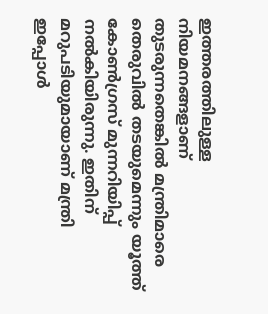ഇത്തരത്തിലുള്ള നിയമനങ്ങളാണ് തുടരുന്നതെങ്കിൽ മന്ത്രിമാരെ തെരുവിൽ തടയുമെന്നും യൂത്ത് കോൺഗ്രസ് മുന്നറിയിപ്പ് നൽകിയിരുന്നു. ഇതിന് മറുപടിയുമായാണ് മന്ത്രി ഇപ്പോൾ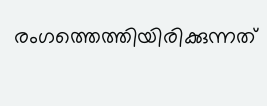രംഗത്തെത്തിയിരിക്കുന്നത്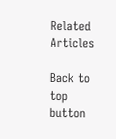Related Articles

Back to top button